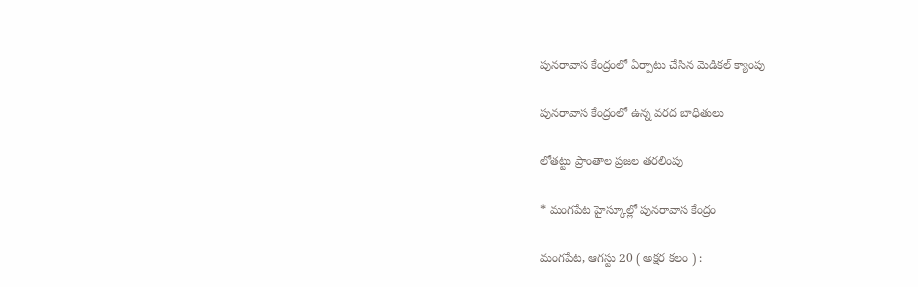పునరావాస కేంద్రంలో ఏర్పాటు చేసిన మెడికల్ క్యాంపు

పునరావాస కేంద్రంలో ఉన్న వరద బాధితులు

లోతట్టు ప్రాంతాల ప్రజల తరలింపు

* మంగపేట హైస్కూల్లో పునరావాస కేంద్రం

మంగపేట, ఆగస్టు 20 ( అక్షర కలం ) :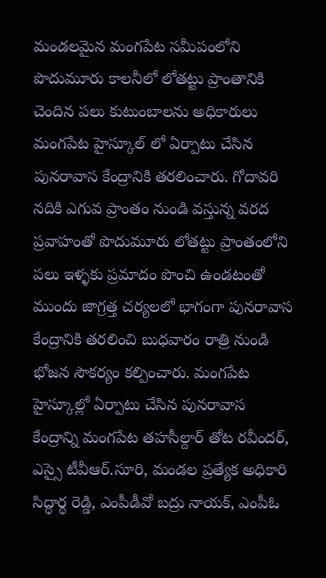మండలమైన మంగపేట సమీపంలోని పొదుమూరు కాలనీలో లోతట్టు ప్రాంతానికి చెందిన పలు కుటుంబాలను అధికారులు మంగపేట హైస్కూల్ లో ఏర్పాటు చేసిన పునరావాస కేంద్రానికి తరలించారు. గోదావరి నదికి ఎగువ ప్రాంతం నుండి వస్తున్న వరద ప్రవాహంతో పొదుమూరు లోతట్టు ప్రాంతంలోని పలు ఇళ్ళకు ప్రమాదం పొంచి ఉండటంతో ముందు జాగ్రత్త చర్యలలో భాగంగా పునరావాస కేంద్రానికి తరలించి బుధవారం రాత్రి నుండి భోజన సౌకర్యం కల్పించారు. మంగపేట హైస్కూల్లో ఏర్పాటు చేసిన పునరావాస కేంద్రాన్ని మంగపేట తహసీల్దార్ తోట రవీందర్, ఎస్సై టీవీఆర్.సూరి, మండల ప్రత్యేక అధికారి సిద్ధార్థ రెడ్డి, ఎంపీడీవో బద్రు నాయక్, ఎంపీఓ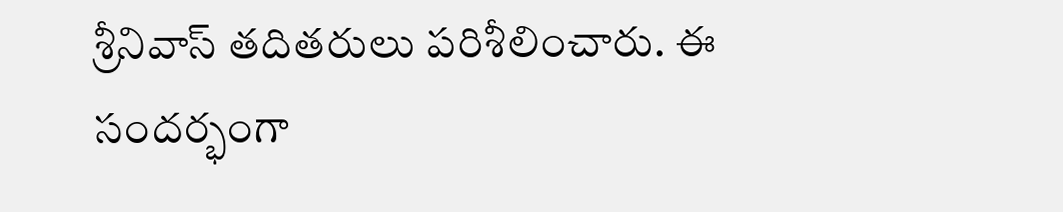శ్రీనివాస్ తదితరులు పరిశీలించారు. ఈ సందర్భంగా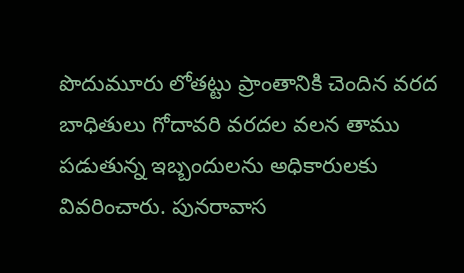పొదుమూరు లోతట్టు ప్రాంతానికి చెందిన వరద బాధితులు గోదావరి వరదల వలన తాము పడుతున్న ఇబ్బందులను అధికారులకు వివరించారు. పునరావాస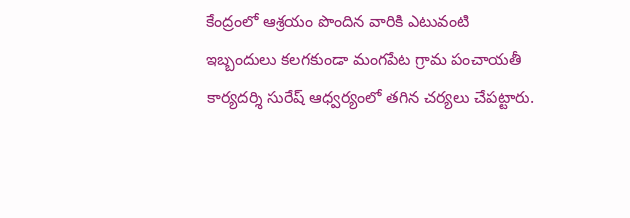కేంద్రంలో ఆశ్రయం పొందిన వారికి ఎటువంటి ఇబ్బందులు కలగకుండా మంగపేట గ్రామ పంచాయతీ కార్యదర్శి సురేష్ ఆధ్వర్యంలో తగిన చర్యలు చేపట్టారు.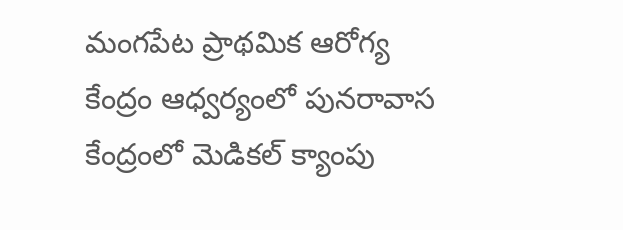మంగపేట ప్రాథమిక ఆరోగ్య కేంద్రం ఆధ్వర్యంలో పునరావాస కేంద్రంలో మెడికల్ క్యాంపు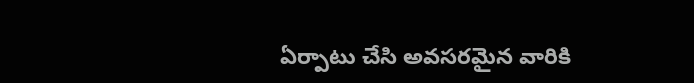ఏర్పాటు చేసి అవసరమైన వారికి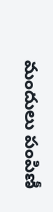మందులు పంపిణీ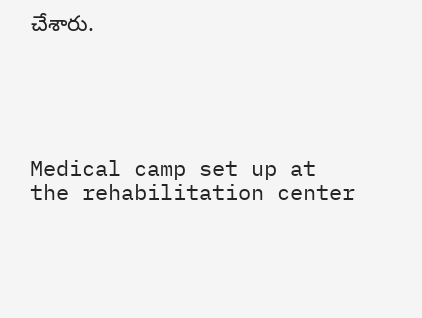చేశారు.





Medical camp set up at the rehabilitation center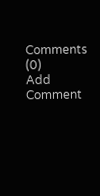Comments (0)
Add Comment